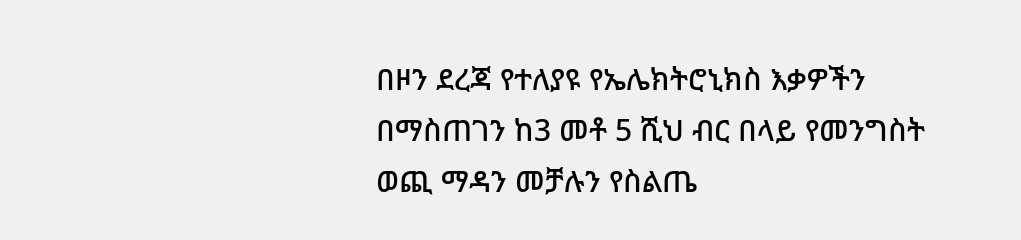በዞን ደረጃ የተለያዩ የኤሌክትሮኒክስ እቃዎችን በማስጠገን ከ3 መቶ 5 ሺህ ብር በላይ የመንግስት ወጪ ማዳን መቻሉን የስልጤ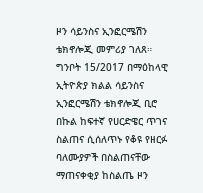ዞን ሳይንስና ኢንፎርሜሽን ቴክኖሎጂ መምሪያ ገለጸ። ግንቦት 15/2017 በማዕከላዊ ኢትዮጵያ ክልል ሳይንስና ኢንፎርሜሽን ቴክኖሎጂ ቢሮ በኩል ከፍተኛ የሀርድዌር ጥገና ስልጠና ሲሰለጥኑ የቆዩ የዘርፉ ባለሙያዎች በስልጠናቸው ማጠናቀቂያ ከስልጤ ዞን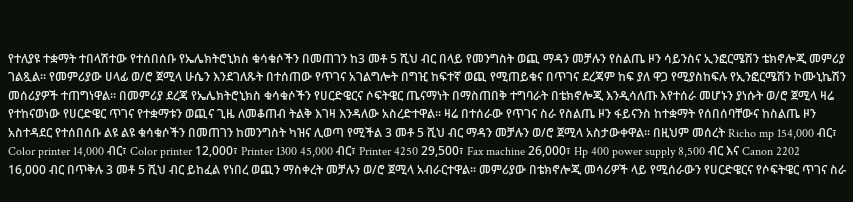የተለያዩ ተቋማት ተበላሽተው የተሰበሰቡ የኤሌክትሮኒክስ ቁሳቁሶችን በመጠገን ከ3 መቶ 5 ሺህ ብር በላይ የመንግስት ወጪ ማዳን መቻሉን የስልጤ ዞን ሳይንስና ኢንፎርሜሽን ቴክኖሎጂ መምሪያ ገልጿል። የመምሪያው ሀላፊ ወ/ሮ ጀሚላ ሁሴን እንደገለጹት በተሰጠው የጥገና አገልግሎት በግዢ ከፍተኛ ወጪ የሚጠይቁና በጥገና ደረጃም ከፍ ያለ ዋጋ የሚያስከፍሉ የኢንፎርሜሽን ኮሙኒኬሽን መሰሪያዎች ተጠግነዋል። በመምሪያ ደረጃ የኤሌክትሮኒክስ ቁሳቁሶችን የሀርድዌርና ሶፍትዌር ጤናማነት በማስጠበቅ ተግባራት በቴክኖሎጂ እንዲሳለጡ እየተሰራ መሆኑን ያነሱት ወ/ሮ ጀሚላ ዛሬ የተከናወነው የሀርድዌር ጥገና የተቋማቱን ወጪና ጊዜ ለመቆጠብ ትልቅ እገዛ እንዳለው አስረድተዋል። ዛሬ በተሰራው የጥገና ስራ የስልጤ ዞን ፋይናንስ ከተቋማት የሰበሰባቸውና ከስልጤ ዞን አስተዳደር የተሰበሰቡ ልዩ ልዩ ቁሳቁሶችን በመጠገን ከመንግስት ካዝና ሊወጣ የሚችል 3 መቶ 5 ሺህ ብር ማዳን መቻሉን ወ/ሮ ጀሚላ አስታውቀዋል። በዚህም መሰረት Richo mp 154,000 ብር፣ Color printer 14,000 ብር፣ Color printer 12,000፣ Printer 1300 45,000 ብር፣ Printer 4250 29,500፣ Fax machine 26,000፣ Hp 400 power supply 8,500 ብር እና Canon 2202 16,000 ብር በጥቅሉ 3 መቶ 5 ሺህ ብር ይከፈል የነበረ ወጪን ማስቀረት መቻሉን ወ/ሮ ጀሚላ አብራርተዋል። መምሪያው በቴክኖሎጂ መሳሪዎች ላይ የሚሰራውን የሀርድዌርና የሶፍትዌር ጥገና ስራ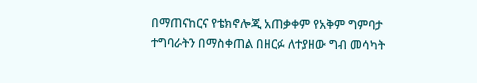በማጠናከርና የቴክኖሎጂ አጠቃቀም የአቅም ግምባታ ተግባራትን በማስቀጠል በዘርፉ ለተያዘው ግብ መሳካት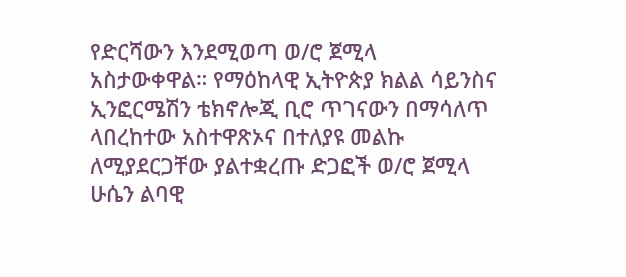የድርሻውን እንደሚወጣ ወ/ሮ ጀሚላ አስታውቀዋል። የማዕከላዊ ኢትዮጵያ ክልል ሳይንስና ኢንፎርሜሽን ቴክኖሎጂ ቢሮ ጥገናውን በማሳለጥ ላበረከተው አስተዋጽኦና በተለያዩ መልኩ ለሚያደርጋቸው ያልተቋረጡ ድጋፎች ወ/ሮ ጀሚላ ሁሴን ልባዊ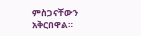ምስጋናቸውን አቅርበዋል።